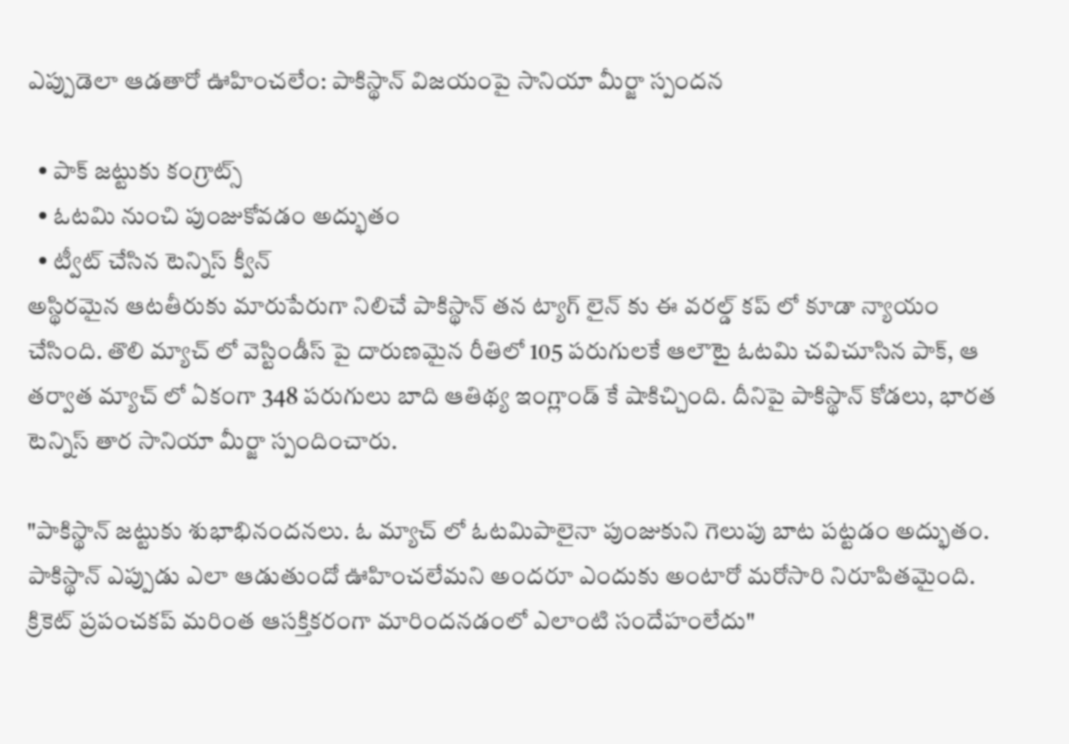ఎప్పుడెలా ఆడతారో ఊహించలేం: పాకిస్థాన్ విజయంపై సానియా మీర్జా స్పందన

  • పాక్ జట్టుకు కంగ్రాట్స్
  • ఓటమి నుంచి పుంజుకోవడం అద్భుతం
  • ట్వీట్ చేసిన టెన్నిస్ క్వీన్
అస్థిరమైన ఆటతీరుకు మారుపేరుగా నిలిచే పాకిస్థాన్ తన ట్యాగ్ లైన్ కు ఈ వరల్డ్ కప్ లో కూడా న్యాయం చేసింది. తొలి మ్యాచ్ లో వెస్టిండీస్ పై దారుణమైన రీతిలో 105 పరుగులకే ఆలౌటై ఓటమి చవిచూసిన పాక్, ఆ తర్వాత మ్యాచ్ లో ఏకంగా 348 పరుగులు బాది ఆతిథ్య ఇంగ్లాండ్ కే షాకిచ్చింది. దీనిపై పాకిస్థాన్ కోడలు, భారత టెన్నిస్ తార సానియా మీర్జా స్పందించారు.

"పాకిస్థాన్ జట్టుకు శుభాభినందనలు. ఓ మ్యాచ్ లో ఓటమిపాలైనా పుంజుకుని గెలుపు బాట పట్టడం అద్భుతం. పాకిస్థాన్ ఎప్పుడు ఎలా ఆడుతుందో ఊహించలేమని అందరూ ఎందుకు అంటారో మరోసారి నిరూపితమైంది. క్రికెట్ ప్రపంచకప్ మరింత ఆసక్తికరంగా మారిందనడంలో ఎలాంటి సందేహంలేదు"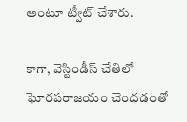అంటూ ట్వీట్ చేశారు.

కాగా, వెస్టిండీస్ చేతిలో ఘోరపరాజయం చెందడంతో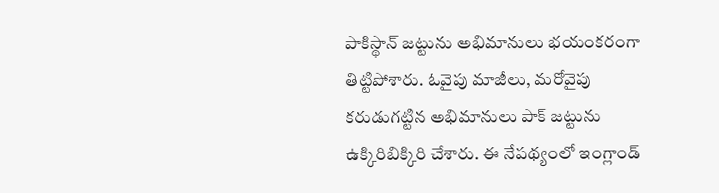పాకిస్థాన్ జట్టును అభిమానులు భయంకరంగా తిట్టిపోశారు. ఓవైపు మాజీలు, మరోవైపు కరుడుగట్టిన అభిమానులు పాక్ జట్టును ఉక్కిరిబిక్కిరి చేశారు. ఈ నేపథ్యంలో ఇంగ్లాండ్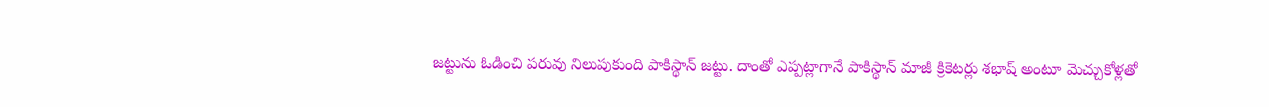జట్టును ఓడించి పరువు నిలుపుకుంది పాకిస్థాన్ జట్టు. దాంతో ఎప్పట్లాగానే పాకిస్థాన్ మాజీ క్రికెటర్లు శభాష్ అంటూ మెచ్చుకోళ్లతో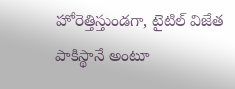హోరెత్తిస్తుండగా, టైటిల్ విజేత పాకిస్థానే అంటూ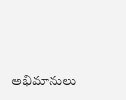అభిమానులు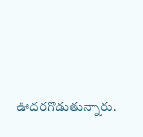ఊదరగొడుతున్నారు.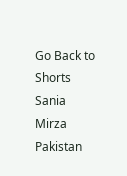Go Back to Shorts
Sania Mirza
Pakistan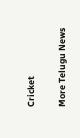Cricket

More Telugu News